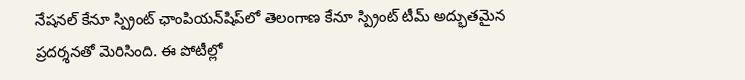నేషనల్ కేనూ స్ప్రింట్ ఛాంపియన్‌షిప్‌లో తెలంగాణ కేనూ స్ప్రింట్ టీమ్ అద్భుతమైన ప్రదర్శనతో మెరిసింది. ఈ పోటీల్లో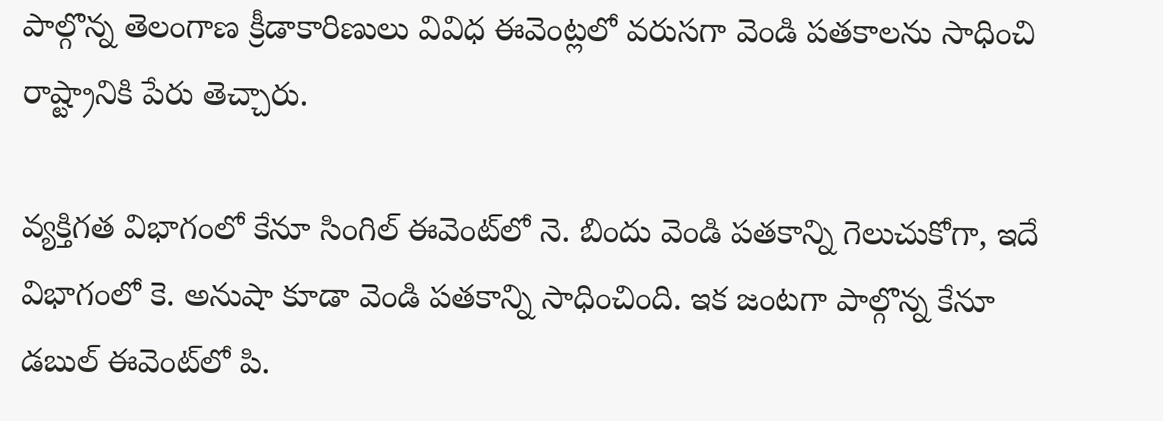పాల్గొన్న తెలంగాణ క్రీడాకారిణులు వివిధ ఈవెంట్లలో వరుసగా వెండి పతకాలను సాధించి రాష్ట్రానికి పేరు తెచ్చారు.

వ్యక్తిగత విభాగంలో కేనూ సింగిల్ ఈవెంట్‌లో నె. బిందు వెండి పతకాన్ని గెలుచుకోగా, ఇదే విభాగంలో కె. అనుషా కూడా వెండి పతకాన్ని సాధించింది. ఇక జంటగా పాల్గొన్న కేనూ డబుల్ ఈవెంట్‌లో పి.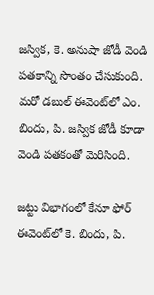జస్విక, కె. అనుషా జోడీ వెండి పతకాన్ని సొంతం చేసుకుంది. మరో డబుల్ ఈవెంట్‌లో ఎం. బిందు, పి. జస్విక జోడీ కూడా వెండి పతకంతో మెరిసింది.

జట్టు విభాగంలో కేనూ ఫోర్ ఈవెంట్‌లో కె. బిందు, పి.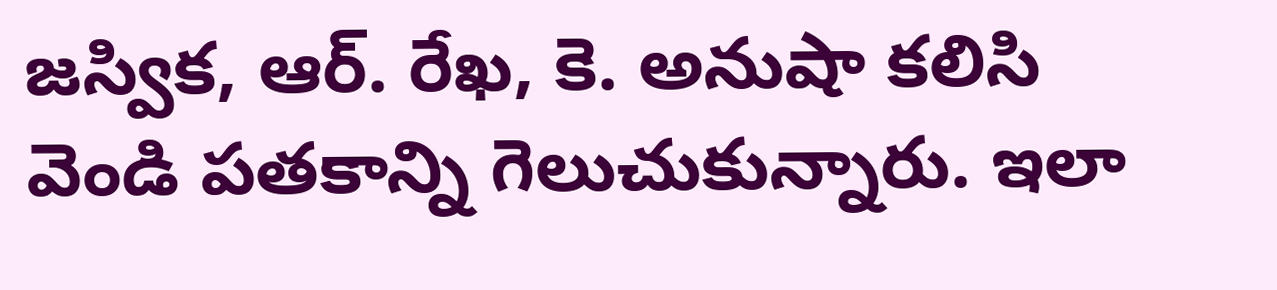జస్విక, ఆర్. రేఖ, కె. అనుషా కలిసి వెండి పతకాన్ని గెలుచుకున్నారు. ఇలా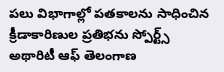పలు విభాగాల్లో పతకాలను సాధించిన క్రీడాకారిణుల ప్రతిభను స్పోర్ట్స్ అథారిటీ ఆఫ్ తెలంగాణ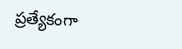ప్రత్యేకంగా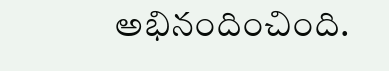అభినందించింది.